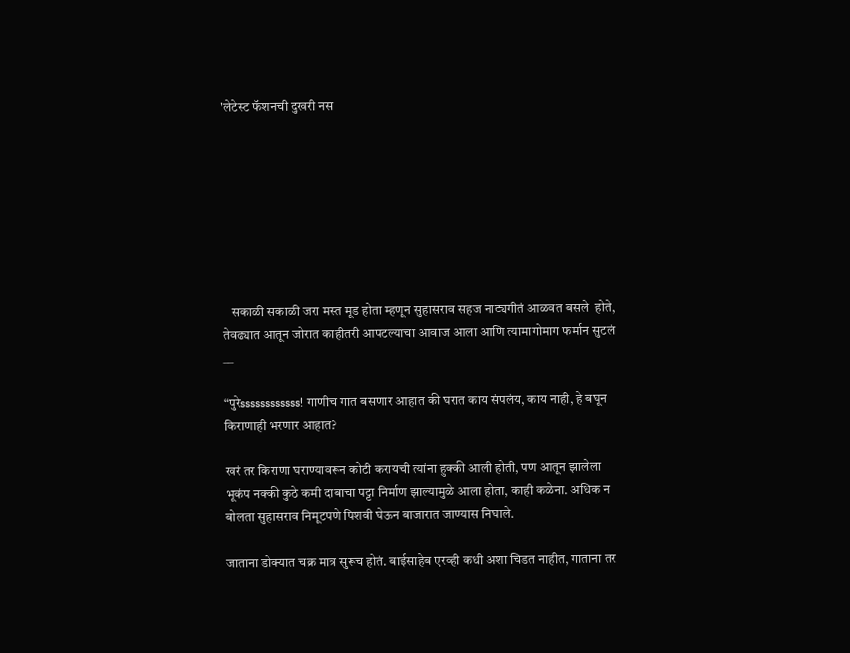'लेटेस्ट फॅशनची दुखरी नस








   सकाळी सकाळी जरा मस्त मूड होता म्हणून सुहासराव सहज नाट्यगीतं आळवत बसले  होते, तेवढ्यात आतून जोरात काहीतरी आपटल्याचा आवाज आला आणि त्यामागोमाग फर्मान सुटलं __

“पुरेssssssssssss! गाणीच गात बसणार आहात की घरात काय संपलंय, काय नाही, हे बघून किराणाही भरणार आहात?

खरं तर किराणा घराण्यावरून कोटी करायची त्यांना हुक्की आली होती, पण आतून झालेला भूकंप नक्की कुठे कमी दाबाचा पट्टा निर्माण झाल्यामुळे आला होता, काही कळेना. अधिक न बोलता सुहासराव निमूटपणे पिशवी घेऊन बाजारात जाण्यास निघाले.

जाताना डोक्यात चक्र मात्र सुरूच होतं. बाईसाहेब एरव्ही कधी अशा चिडत नाहीत, गाताना तर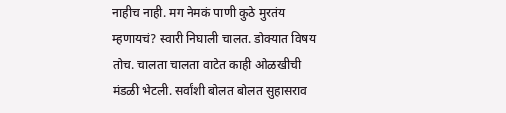नाहीच नाही. मग नेमकं पाणी कुठे मुरतंय म्हणायचं? स्वारी निघाली चालत. डोक्यात विषय तोच. चालता चालता वाटेत काही ओळखीची मंडळी भेटली. सर्वांशी बोलत बोलत सुहासराव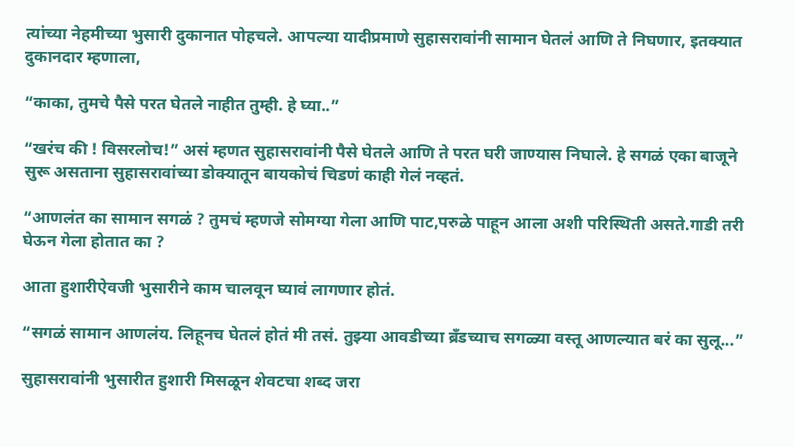त्यांच्या नेहमीच्या भुसारी दुकानात पोहचले. आपल्या यादीप्रमाणे सुहासरावांनी सामान घेतलं आणि ते निघणार, इतक्यात दुकानदार म्हणाला,

“काका, तुमचे पैसे परत घेतले नाहीत तुम्ही. हे घ्या..”

“खरंच की ! विसरलोच!” असं म्हणत सुहासरावांनी पैसे घेतले आणि ते परत घरी जाण्यास निघाले. हे सगळं एका बाजूने सुरू असताना सुहासरावांच्या डोक्यातून बायकोचं चिडणं काही गेलं नव्हतं.

“आणलंत का सामान सगळं ? तुमचं म्हणजे सोमग्या गेला आणि पाट,परुळे पाहून आला अशी परिस्थिती असते.गाडी तरी घेऊन गेला होतात का ?

आता हुशारीऐवजी भुसारीने काम चालवून घ्यावं लागणार होतं.

“सगळं सामान आणलंय. लिहूनच घेतलं होतं मी तसं. तुझ्या आवडीच्या ब्रॅंडच्याच सगळ्या वस्तू आणल्यात बरं का सुलू...”

सुहासरावांनी भुसारीत हुशारी मिसळून शेवटचा शब्द जरा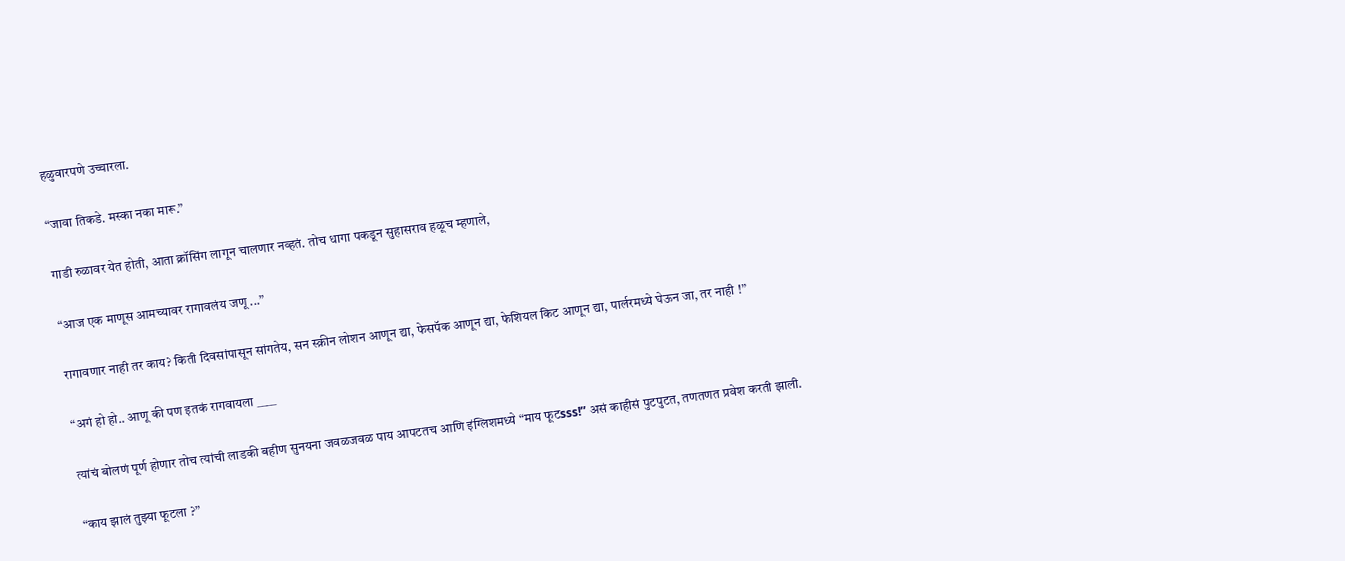हळुवारपणे उच्चारला.

“जावा तिकडे. मस्का नका मारू.”

गाडी रुळावर येत होती, आता क्रॉसिंग लागून चालणार नव्हतं. तोच धागा पकडून सुहासराव हळूच म्हणाले,

“आज एक माणूस आमच्यावर रागावलंय जणू ...”

रागावणार नाही तर काय? किती दिवसांपासून सांगतेय, सन स्क्रीन लोशन आणून द्या, फेसपॅक आणून द्या, फेशियल किट आणून द्या, पार्लरमध्ये घेऊन जा, तर नाही !”

“अगं हो हो.. आणू की पण इतकं रागवायला ____

त्यांचं बोलणं पूर्ण होणार तोच त्यांची लाडकी बहीण सुनयना जवळजवळ पाय आपटतच आणि इंग्लिशमध्ये “माय फूटsss!” असं काहीसं पुटपुटत, तणतणत प्रवेश करती झाली.

“काय झालं तुझ्या फूटला ?”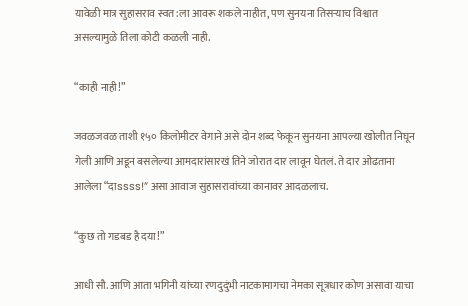यावेळी मात्र सुहासराव स्वत:ला आवरू शकले नाहीत, पण सुनयना तिसर्‍याच विश्वात असल्यामुळे तिला कोटी कळली नाही.

“काही नाही!”

जवळजवळ ताशी १५० किलोमीटर वेगाने असे दोन शब्द फेकून सुनयना आपल्या खोलीत निघून गेली आणि अडून बसलेल्या आमदारांसारखं तिने जोरात दार लावून घेतलं. ते दार ओढताना आलेला “दाssss!” असा आवाज सुहासरावांच्या कानावर आदळलाच.

“कुछ तो गडबड है दया!”

आधी सौ. आणि आता भगिनी यांच्या रणदुदुंभी नाटकामागचा नेमका सूत्रधार कोण असावा याचा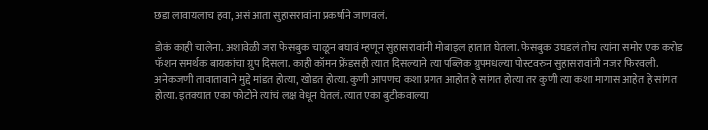छडा लावायलाच हवा, असं आता सुहासरावांना प्रकर्षाने जाणवलं.

डोकं काही चालेना. अशावेळी जरा फेसबुक चाळून बघावं म्हणून सुहासरावांनी मोबाइल हातात घेतला. फेसबुक उघडलं तोच त्यांना समोर एक करोड फॅशन समर्थक बायकांचा ग्रुप दिसला. काही कॉमन फ्रेंडसही त्यात दिसल्याने त्या पब्लिक ग्रुपमधल्या पोस्टवरुन सुहासरावांनी नजर फिरवली. अनेकजणी तावातावाने मुद्दे मांडत होत्या, खोडत होत्या. कुणी आपणच कशा प्रगत आहोत हे सांगत होत्या तर कुणी त्या कशा मागास आहेत हे सांगत होत्या. इतक्यात एका फोटोने त्यांचं लक्ष वेधून घेतलं. त्यात एका बुटीकवाल्या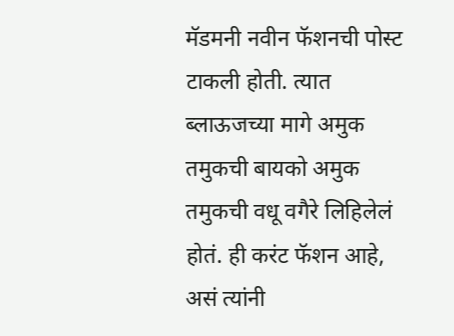मॅडमनी नवीन फॅशनची पोस्ट टाकली होती. त्यात ब्लाऊजच्या मागे अमुक तमुकची बायको अमुक तमुकची वधू वगैरे लिहिलेलं होतं. ही करंट फॅशन आहे, असं त्यांनी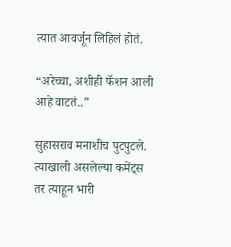त्यात आवर्जून लिहिलं होतं.

“अरेच्चा, अशीही फॅशन आली आहे वाटतं..”

सुहासराव मनाशीच पुटपुटले. त्याखाली असलेल्या कमेंट्स तर त्याहून भारी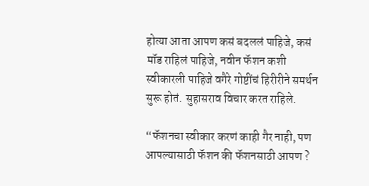होत्या आता आपण कसं बदललं पाहिजे, कसं मॉड राहिलं पाहिजे, नवीन फॅशन कशी स्वीकारली पाहिजे वगैरे गोष्टींचं हिरीरीने समर्थन सुरू होतं. सुहासराव विचार करत राहिले.

“फॅशनचा स्वीकार करणं काही गैर नाही, पण आपल्यासाठी फॅशन की फॅशनसाठी आपण ?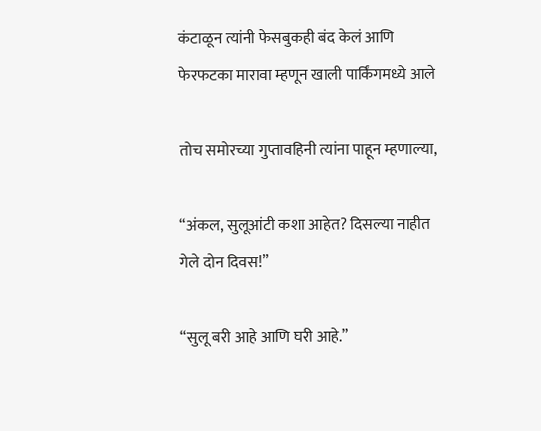कंटाळून त्यांनी फेसबुकही बंद केलं आणि फेरफटका मारावा म्हणून खाली पार्किंगमध्ये आले

तोच समोरच्या गुप्तावहिनी त्यांना पाहून म्हणाल्या,

“अंकल, सुलूआंटी कशा आहेत? दिसल्या नाहीत गेले दोन दिवस!”

“सुलू बरी आहे आणि घरी आहे.”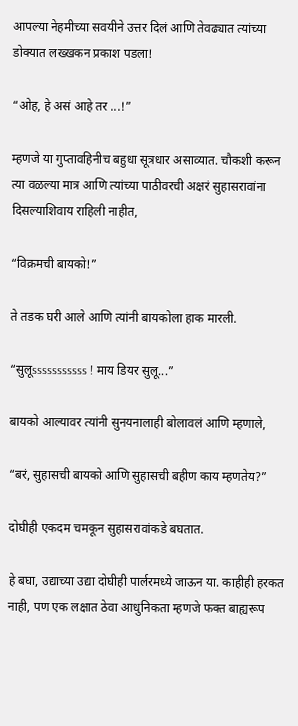आपल्या नेहमीच्या सवयीने उत्तर दिलं आणि तेवढ्यात त्यांच्या डोक्यात लख्खकन प्रकाश पडला!

“ओह, हे असं आहे तर ...!”

म्हणजे या गुप्तावहिनीच बहुधा सूत्रधार असाव्यात. चौकशी करून त्या वळल्या मात्र आणि त्यांच्या पाठीवरची अक्षरं सुहासरावांना दिसल्याशिवाय राहिली नाहीत,

“विक्रमची बायको!”

ते तडक घरी आले आणि त्यांनी बायकोला हाक मारली.

“सुलूsssssssssss ! माय डियर सुलू...”

बायको आल्यावर त्यांनी सुनयनालाही बोलावलं आणि म्हणाले,

“बरं, सुहासची बायको आणि सुहासची बहीण काय म्हणतेय?”

दोघीही एकदम चमकून सुहासरावांकडे बघतात.

हे बघा, उद्याच्या उद्या दोघीही पार्लरमध्ये जाऊन या. काहीही हरकत नाही, पण एक लक्षात ठेवा आधुनिकता म्हणजे फक्त बाह्यरूप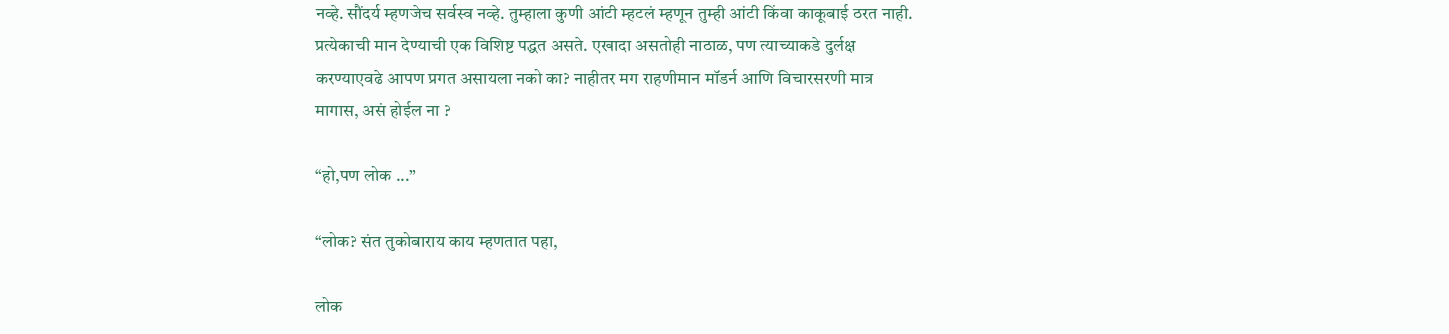नव्हे. सौंदर्य म्हणजेच सर्वस्व नव्हे. तुम्हाला कुणी आंटी म्हटलं म्हणून तुम्ही आंटी किंवा काकूबाई ठरत नाही. प्रत्येकाची मान देण्याची एक विशिष्ट पद्धत असते. एखादा असतोही नाठाळ, पण त्याच्याकडे दुर्लक्ष करण्याएवढे आपण प्रगत असायला नको का? नाहीतर मग राहणीमान मॉडर्न आणि विचारसरणी मात्र मागास, असं होईल ना ?

“हो,पण लोक ...”

“लोक? संत तुकोबाराय काय म्हणतात पहा,

लोक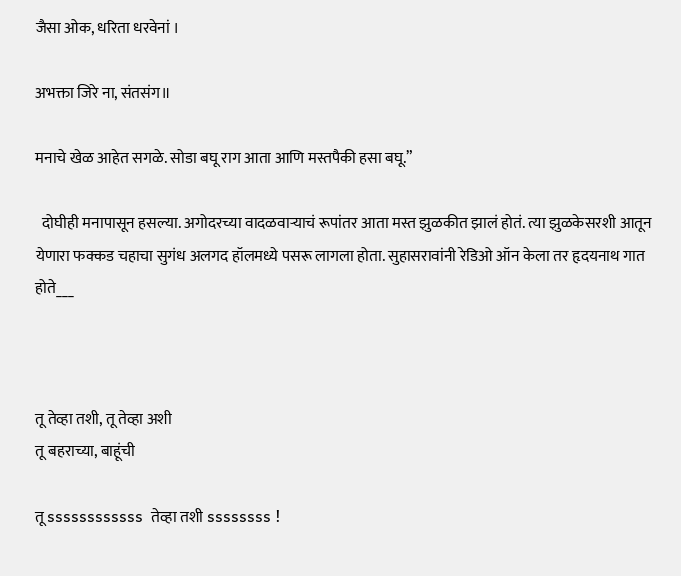जैसा ओक, धरिता धरवेनां ।

अभक्ता जिरे ना, संतसंग॥

मनाचे खेळ आहेत सगळे. सोडा बघू राग आता आणि मस्तपैकी हसा बघू.”

  दोघीही मनापासून हसल्या. अगोदरच्या वादळवार्‍याचं रूपांतर आता मस्त झुळकीत झालं होतं. त्या झुळकेसरशी आतून येणारा फक्कड चहाचा सुगंध अलगद हॉलमध्ये पसरू लागला होता. सुहासरावांनी रेडिओ ऑन केला तर हृदयनाथ गात होते___



तू तेव्हा तशी, तू तेव्हा अशी
तू बहराच्या, बाहूंची

तू ssssssssssss  तेव्हा तशी ssssssss !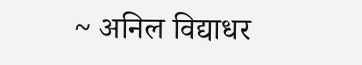~ अनिल विद्याधर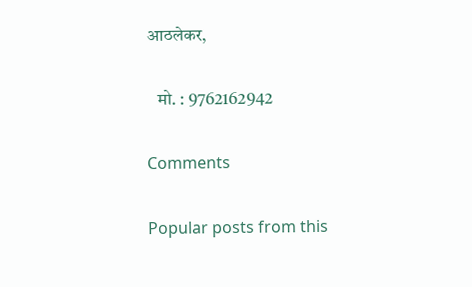आठलेकर,

   मो. : 9762162942

Comments

Popular posts from this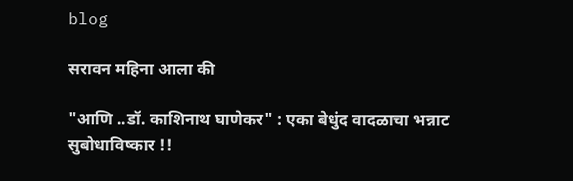blog

सरावन महिना आला की

"आणि ..डॉ. काशिनाथ घाणेकर" : एका बेधुंद वादळाचा भन्नाट सुबोधाविष्कार !!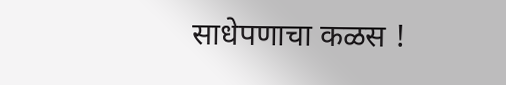साधेपणाचा कळस !